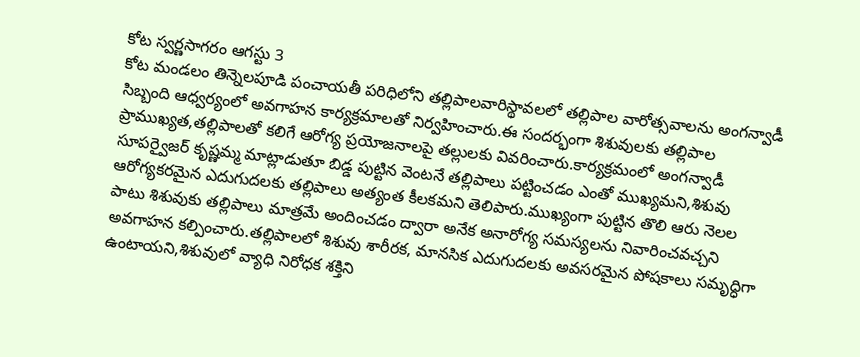కోట స్వర్ణసాగరం ఆగస్టు 3
కోట మండలం తిన్నెలపూడి పంచాయతీ పరిధిలోని తల్లిపాలవారిస్థావలలో తల్లిపాల వారోత్సవాలను అంగన్వాడీ సిబ్బంది ఆధ్వర్యంలో అవగాహన కార్యక్రమాలతో నిర్వహించారు.ఈ సందర్భంగా శిశువులకు తల్లిపాల ప్రాముఖ్యత,తల్లిపాలతో కలిగే ఆరోగ్య ప్రయోజనాలపై తల్లులకు వివరించారు.కార్యక్రమంలో అంగన్వాడీ సూపర్వైజర్ కృష్ణమ్మ మాట్లాడుతూ బిడ్డ పుట్టిన వెంటనే తల్లిపాలు పట్టించడం ఎంతో ముఖ్యమని,శిశువు ఆరోగ్యకరమైన ఎదుగుదలకు తల్లిపాలు అత్యంత కీలకమని తెలిపారు.ముఖ్యంగా పుట్టిన తొలి ఆరు నెలల పాటు శిశువుకు తల్లిపాలు మాత్రమే అందించడం ద్వారా అనేక అనారోగ్య సమస్యలను నివారించవచ్చని అవగాహన కల్పించారు.తల్లిపాలలో శిశువు శారీరక, మానసిక ఎదుగుదలకు అవసరమైన పోషకాలు సమృద్ధిగా ఉంటాయని,శిశువులో వ్యాధి నిరోధక శక్తిని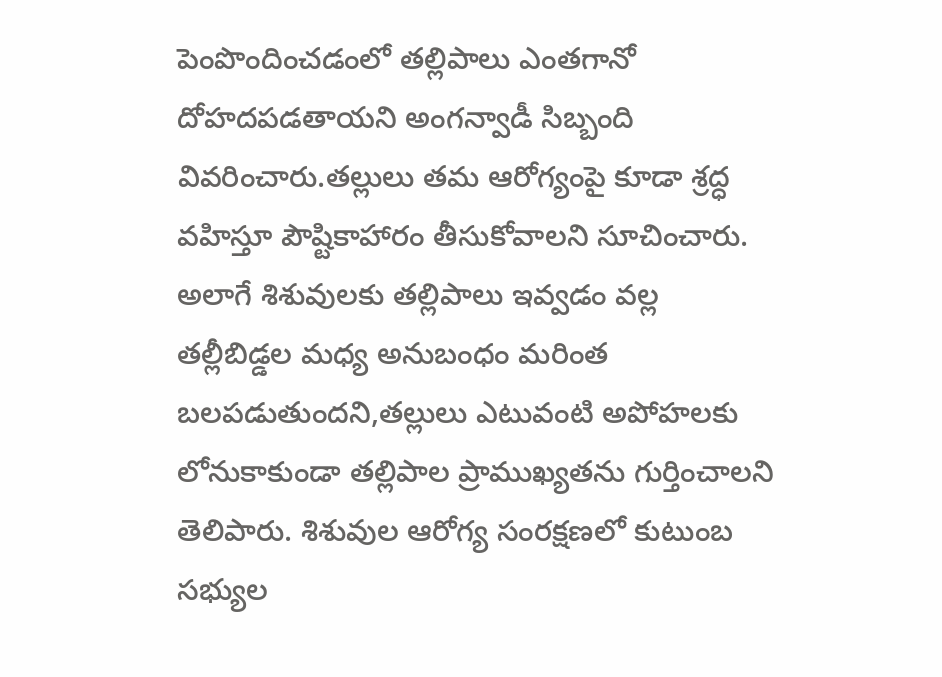పెంపొందించడంలో తల్లిపాలు ఎంతగానో దోహదపడతాయని అంగన్వాడీ సిబ్బంది వివరించారు.తల్లులు తమ ఆరోగ్యంపై కూడా శ్రద్ధ వహిస్తూ పౌష్టికాహారం తీసుకోవాలని సూచించారు. అలాగే శిశువులకు తల్లిపాలు ఇవ్వడం వల్ల తల్లీబిడ్డల మధ్య అనుబంధం మరింత బలపడుతుందని,తల్లులు ఎటువంటి అపోహలకు లోనుకాకుండా తల్లిపాల ప్రాముఖ్యతను గుర్తించాలని తెలిపారు. శిశువుల ఆరోగ్య సంరక్షణలో కుటుంబ సభ్యుల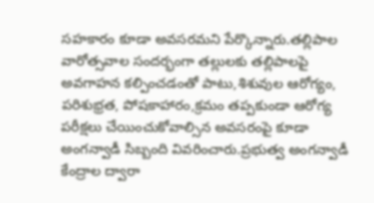సహకారం కూడా అవసరమని పేర్కొన్నారు.తల్లిపాల వారోత్సవాల సందర్భంగా తల్లులకు తల్లిపాలపై అవగాహన కల్పించడంతో పాటు,శిశువుల ఆరోగ్యం, పరిశుభ్రత, పోషకాహారం,క్రమం తప్పకుండా ఆరోగ్య పరీక్షలు చేయించుకోవాల్సిన అవసరంపై కూడా అంగన్వాడీ సిబ్బంది వివరించారు.ప్రభుత్వ అంగన్వాడీ కేంద్రాల ద్వారా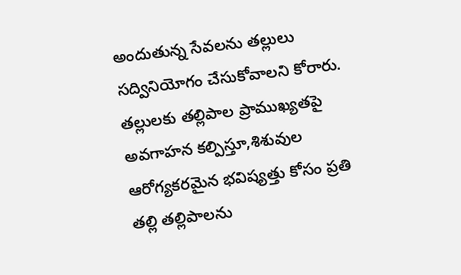అందుతున్న సేవలను తల్లులు సద్వినియోగం చేసుకోవాలని కోరారు. తల్లులకు తల్లిపాల ప్రాముఖ్యతపై అవగాహన కల్పిస్తూ,శిశువుల ఆరోగ్యకరమైన భవిష్యత్తు కోసం ప్రతి తల్లి తల్లిపాలను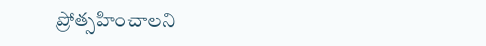ప్రోత్సహించాలని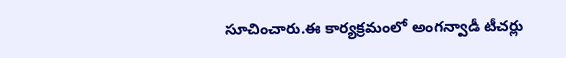సూచించారు.ఈ కార్యక్రమంలో అంగన్వాడీ టీచర్లు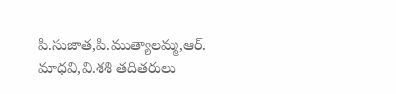పి.సుజాత,పి.ముత్యాలమ్మ,ఆర్. మాధవి,వి.శశి తదితరులు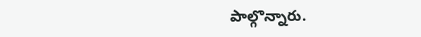పాల్గొన్నారు.